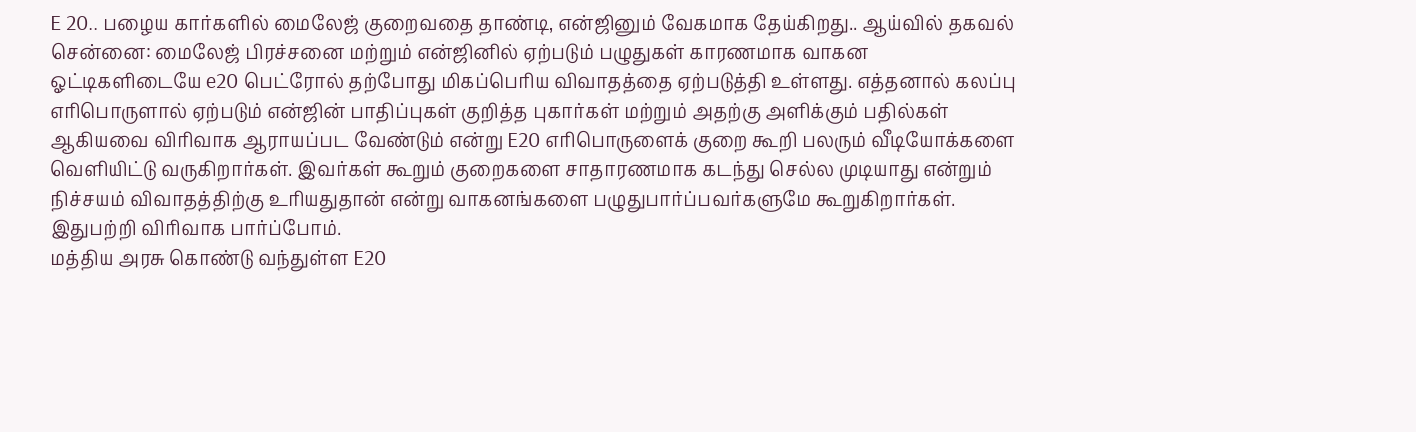E 20.. பழைய கார்களில் மைலேஜ் குறைவதை தாண்டி, என்ஜினும் வேகமாக தேய்கிறது.. ஆய்வில் தகவல்
சென்னை: மைலேஜ் பிரச்சனை மற்றும் என்ஜினில் ஏற்படும் பழுதுகள் காரணமாக வாகன ஓட்டிகளிடையே e20 பெட்ரோல் தற்போது மிகப்பெரிய விவாதத்தை ஏற்படுத்தி உள்ளது. எத்தனால் கலப்பு எரிபொருளால் ஏற்படும் என்ஜின் பாதிப்புகள் குறித்த புகார்கள் மற்றும் அதற்கு அளிக்கும் பதில்கள் ஆகியவை விரிவாக ஆராயப்பட வேண்டும் என்று E20 எரிபொருளைக் குறை கூறி பலரும் வீடியோக்களை வெளியிட்டு வருகிறார்கள். இவர்கள் கூறும் குறைகளை சாதாரணமாக கடந்து செல்ல முடியாது என்றும் நிச்சயம் விவாதத்திற்கு உரியதுதான் என்று வாகனங்களை பழுதுபார்ப்பவர்களுமே கூறுகிறார்கள். இதுபற்றி விரிவாக பார்ப்போம்.
மத்திய அரசு கொண்டு வந்துள்ள E20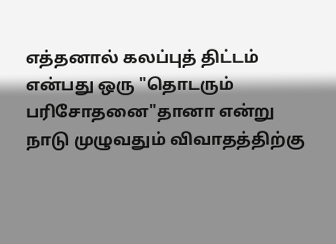எத்தனால் கலப்புத் திட்டம் என்பது ஒரு "தொடரும் பரிசோதனை"தானா என்று நாடு முழுவதும் விவாதத்திற்கு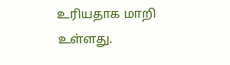உரியதாக மாறி உள்ளது.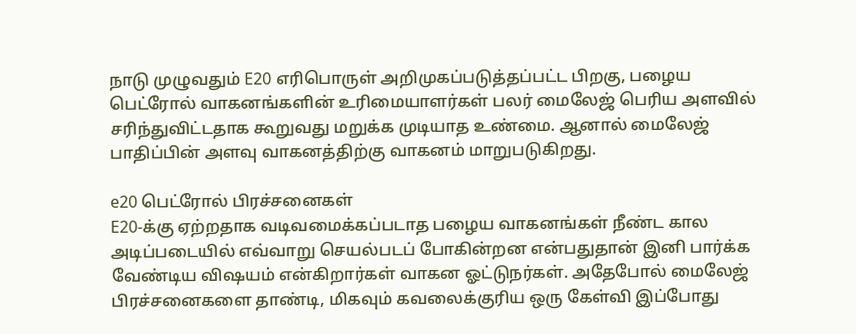நாடு முழுவதும் E20 எரிபொருள் அறிமுகப்படுத்தப்பட்ட பிறகு, பழைய பெட்ரோல் வாகனங்களின் உரிமையாளர்கள் பலர் மைலேஜ் பெரிய அளவில் சரிந்துவிட்டதாக கூறுவது மறுக்க முடியாத உண்மை. ஆனால் மைலேஜ் பாதிப்பின் அளவு வாகனத்திற்கு வாகனம் மாறுபடுகிறது.

e20 பெட்ரோல் பிரச்சனைகள்
E20-க்கு ஏற்றதாக வடிவமைக்கப்படாத பழைய வாகனங்கள் நீண்ட கால அடிப்படையில் எவ்வாறு செயல்படப் போகின்றன என்பதுதான் இனி பார்க்க வேண்டிய விஷயம் என்கிறார்கள் வாகன ஓட்டுநர்கள். அதேபோல் மைலேஜ் பிரச்சனைகளை தாண்டி, மிகவும் கவலைக்குரிய ஒரு கேள்வி இப்போது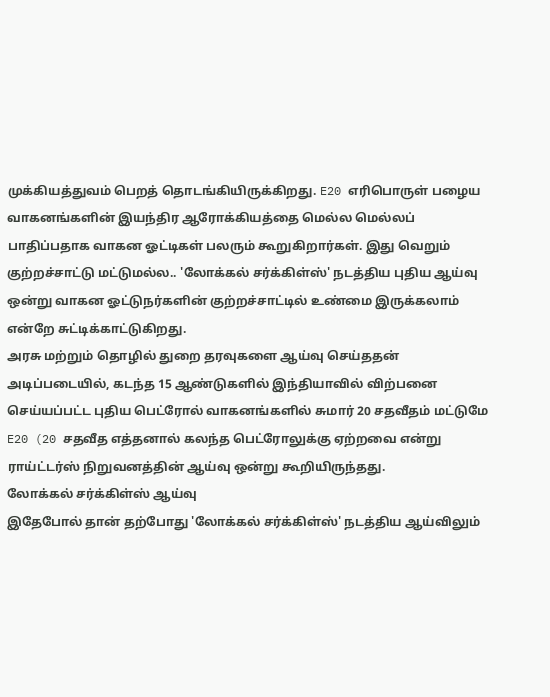முக்கியத்துவம் பெறத் தொடங்கியிருக்கிறது. E20 எரிபொருள் பழைய வாகனங்களின் இயந்திர ஆரோக்கியத்தை மெல்ல மெல்லப் பாதிப்பதாக வாகன ஓட்டிகள் பலரும் கூறுகிறார்கள். இது வெறும் குற்றச்சாட்டு மட்டுமல்ல.. 'லோக்கல் சர்க்கிள்ஸ்' நடத்திய புதிய ஆய்வு ஒன்று வாகன ஓட்டுநர்களின் குற்றச்சாட்டில் உண்மை இருக்கலாம் என்றே சுட்டிக்காட்டுகிறது.
அரசு மற்றும் தொழில் துறை தரவுகளை ஆய்வு செய்ததன் அடிப்படையில், கடந்த 15 ஆண்டுகளில் இந்தியாவில் விற்பனை செய்யப்பட்ட புதிய பெட்ரோல் வாகனங்களில் சுமார் 20 சதவீதம் மட்டுமே E20 (20 சதவீத எத்தனால் கலந்த பெட்ரோலுக்கு ஏற்றவை என்று ராய்ட்டர்ஸ் நிறுவனத்தின் ஆய்வு ஒன்று கூறியிருந்தது.
லோக்கல் சர்க்கிள்ஸ் ஆய்வு
இதேபோல் தான் தற்போது 'லோக்கல் சர்க்கிள்ஸ்' நடத்திய ஆய்விலும்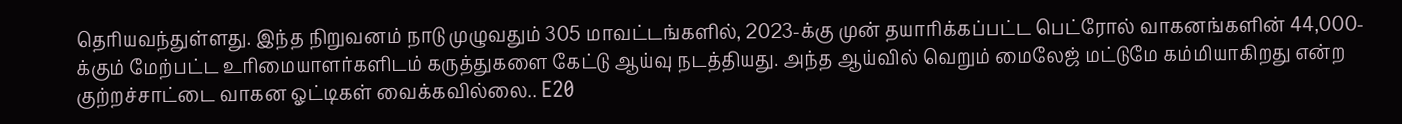தெரியவந்துள்ளது. இந்த நிறுவனம் நாடு முழுவதும் 305 மாவட்டங்களில், 2023-க்கு முன் தயாரிக்கப்பட்ட பெட்ரோல் வாகனங்களின் 44,000-க்கும் மேற்பட்ட உரிமையாளர்களிடம் கருத்துகளை கேட்டு ஆய்வு நடத்தியது. அந்த ஆய்வில் வெறும் மைலேஜ் மட்டுமே கம்மியாகிறது என்ற குற்றச்சாட்டை வாகன ஓட்டிகள் வைக்கவில்லை.. E20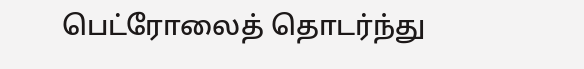பெட்ரோலைத் தொடர்ந்து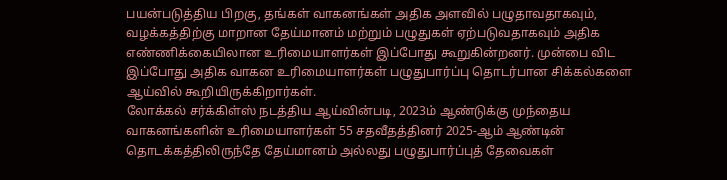பயன்படுத்திய பிறகு, தங்கள் வாகனங்கள் அதிக அளவில் பழுதாவதாகவும், வழக்கத்திற்கு மாறான தேய்மானம் மற்றும் பழுதுகள் ஏற்படுவதாகவும் அதிக எண்ணிக்கையிலான உரிமையாளர்கள் இப்போது கூறுகின்றனர். முன்பை விட இப்போது அதிக வாகன உரிமையாளர்கள் பழுதுபார்ப்பு தொடர்பான சிக்கல்களை ஆய்வில் கூறியிருக்கிறார்கள்.
லோக்கல் சர்க்கிள்ஸ் நடத்திய ஆய்வின்படி, 2023ம் ஆண்டுக்கு முந்தைய வாகனங்களின் உரிமையாளர்கள் 55 சதவீதத்தினர் 2025-ஆம் ஆண்டின் தொடக்கத்திலிருந்தே தேய்மானம் அல்லது பழுதுபார்ப்புத் தேவைகள்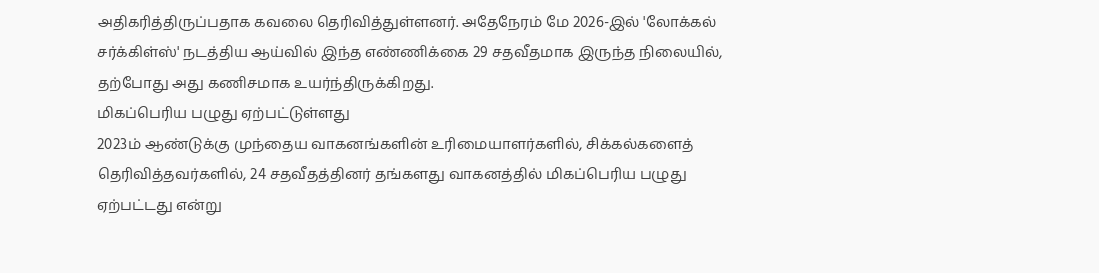அதிகரித்திருப்பதாக கவலை தெரிவித்துள்ளனர். அதேநேரம் மே 2026-இல் 'லோக்கல் சர்க்கிள்ஸ்' நடத்திய ஆய்வில் இந்த எண்ணிக்கை 29 சதவீதமாக இருந்த நிலையில், தற்போது அது கணிசமாக உயர்ந்திருக்கிறது.
மிகப்பெரிய பழுது ஏற்பட்டுள்ளது
2023ம் ஆண்டுக்கு முந்தைய வாகனங்களின் உரிமையாளர்களில், சிக்கல்களைத் தெரிவித்தவர்களில், 24 சதவீதத்தினர் தங்களது வாகனத்தில் மிகப்பெரிய பழுது ஏற்பட்டது என்று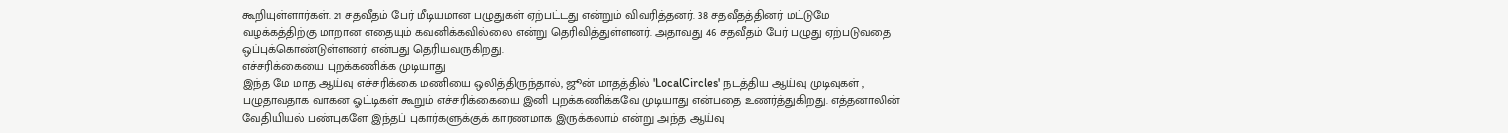கூறியுள்ளார்கள். 21 சதவீதம் பேர் மீடியமான பழுதுகள் ஏற்பட்டது என்றும் விவரித்தனர். 38 சதவீதத்தினர் மட்டுமே வழக்கத்திற்கு மாறான எதையும் கவனிக்கவில்லை என்று தெரிவித்துள்ளனர். அதாவது 46 சதவீதம் பேர் பழுது ஏற்படுவதை ஒப்புக்கொண்டுள்ளனர் என்பது தெரியவருகிறது.
எச்சரிக்கையை புறக்கணிக்க முடியாது
இந்த மே மாத ஆய்வு எச்சரிக்கை மணியை ஒலித்திருந்தால், ஜூன் மாதத்தில் 'LocalCircles' நடத்திய ஆய்வு முடிவுகள் , பழுதாவதாக வாகன ஓட்டிகள் கூறும் எச்சரிக்கையை இனி புறக்கணிக்கவே முடியாது என்பதை உணர்த்துகிறது. எத்தனாலின் வேதியியல் பண்புகளே இந்தப் புகார்களுக்குக் காரணமாக இருக்கலாம் என்று அந்த ஆய்வு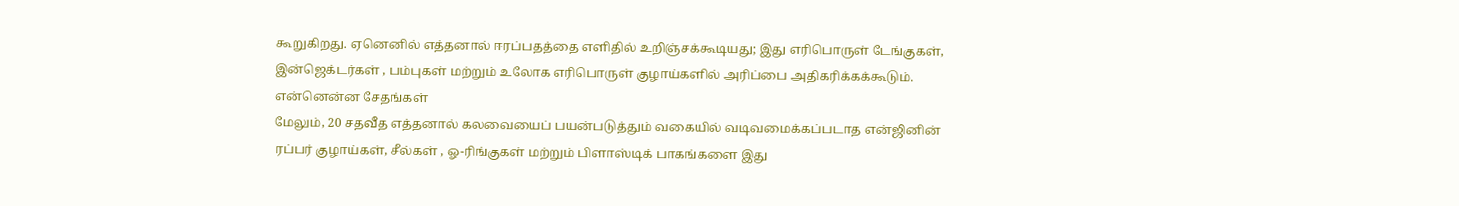கூறுகிறது. ஏனெனில் எத்தனால் ஈரப்பதத்தை எளிதில் உறிஞ்சக்கூடியது; இது எரிபொருள் டேங்குகள், இன்ஜெக்டர்கள் , பம்புகள் மற்றும் உலோக எரிபொருள் குழாய்களில் அரிப்பை அதிகரிக்கக்கூடும்.
என்னென்ன சேதங்கள்
மேலும், 20 சதவீத எத்தனால் கலவையைப் பயன்படுத்தும் வகையில் வடிவமைக்கப்படாத என்ஜினின் ரப்பர் குழாய்கள், சீல்கள் , ஓ-ரிங்குகள் மற்றும் பிளாஸ்டிக் பாகங்களை இது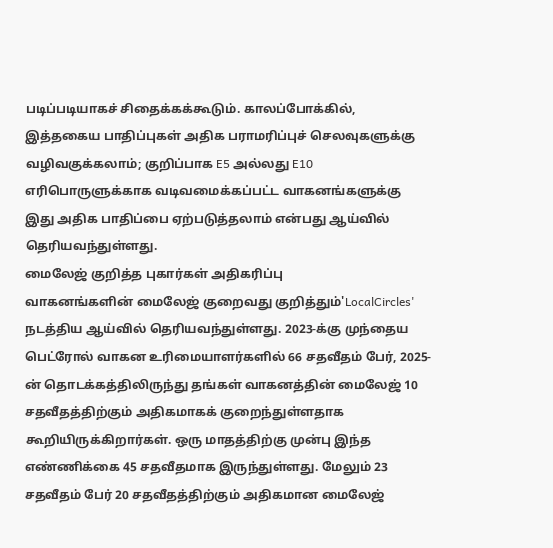படிப்படியாகச் சிதைக்கக்கூடும். காலப்போக்கில், இத்தகைய பாதிப்புகள் அதிக பராமரிப்புச் செலவுகளுக்கு வழிவகுக்கலாம்; குறிப்பாக E5 அல்லது E10 எரிபொருளுக்காக வடிவமைக்கப்பட்ட வாகனங்களுக்கு இது அதிக பாதிப்பை ஏற்படுத்தலாம் என்பது ஆய்வில் தெரியவந்துள்ளது.
மைலேஜ் குறித்த புகார்கள் அதிகரிப்பு
வாகனங்களின் மைலேஜ் குறைவது குறித்தும்'LocalCircles' நடத்திய ஆய்வில் தெரியவந்துள்ளது. 2023-க்கு முந்தைய பெட்ரோல் வாகன உரிமையாளர்களில் 66 சதவீதம் பேர், 2025-ன் தொடக்கத்திலிருந்து தங்கள் வாகனத்தின் மைலேஜ் 10 சதவீதத்திற்கும் அதிகமாகக் குறைந்துள்ளதாக கூறியிருக்கிறார்கள். ஒரு மாதத்திற்கு முன்பு இந்த எண்ணிக்கை 45 சதவீதமாக இருந்துள்ளது. மேலும் 23 சதவீதம் பேர் 20 சதவீதத்திற்கும் அதிகமான மைலேஜ்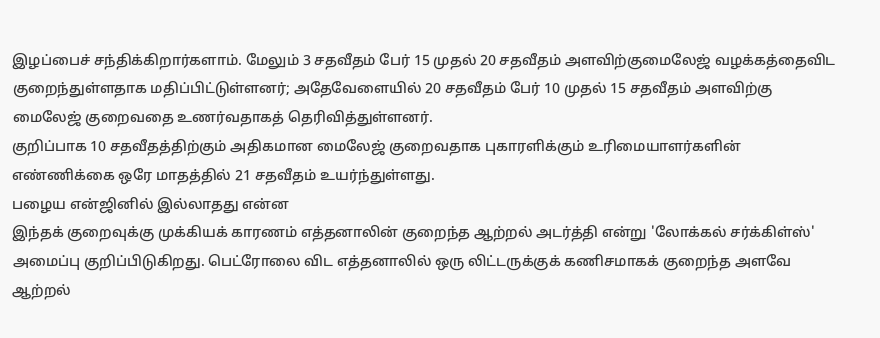இழப்பைச் சந்திக்கிறார்களாம். மேலும் 3 சதவீதம் பேர் 15 முதல் 20 சதவீதம் அளவிற்குமைலேஜ் வழக்கத்தைவிட குறைந்துள்ளதாக மதிப்பிட்டுள்ளனர்; அதேவேளையில் 20 சதவீதம் பேர் 10 முதல் 15 சதவீதம் அளவிற்கு மைலேஜ் குறைவதை உணர்வதாகத் தெரிவித்துள்ளனர்.
குறிப்பாக 10 சதவீதத்திற்கும் அதிகமான மைலேஜ் குறைவதாக புகாரளிக்கும் உரிமையாளர்களின் எண்ணிக்கை ஒரே மாதத்தில் 21 சதவீதம் உயர்ந்துள்ளது.
பழைய என்ஜினில் இல்லாதது என்ன
இந்தக் குறைவுக்கு முக்கியக் காரணம் எத்தனாலின் குறைந்த ஆற்றல் அடர்த்தி என்று 'லோக்கல் சர்க்கிள்ஸ்' அமைப்பு குறிப்பிடுகிறது. பெட்ரோலை விட எத்தனாலில் ஒரு லிட்டருக்குக் கணிசமாகக் குறைந்த அளவே ஆற்றல்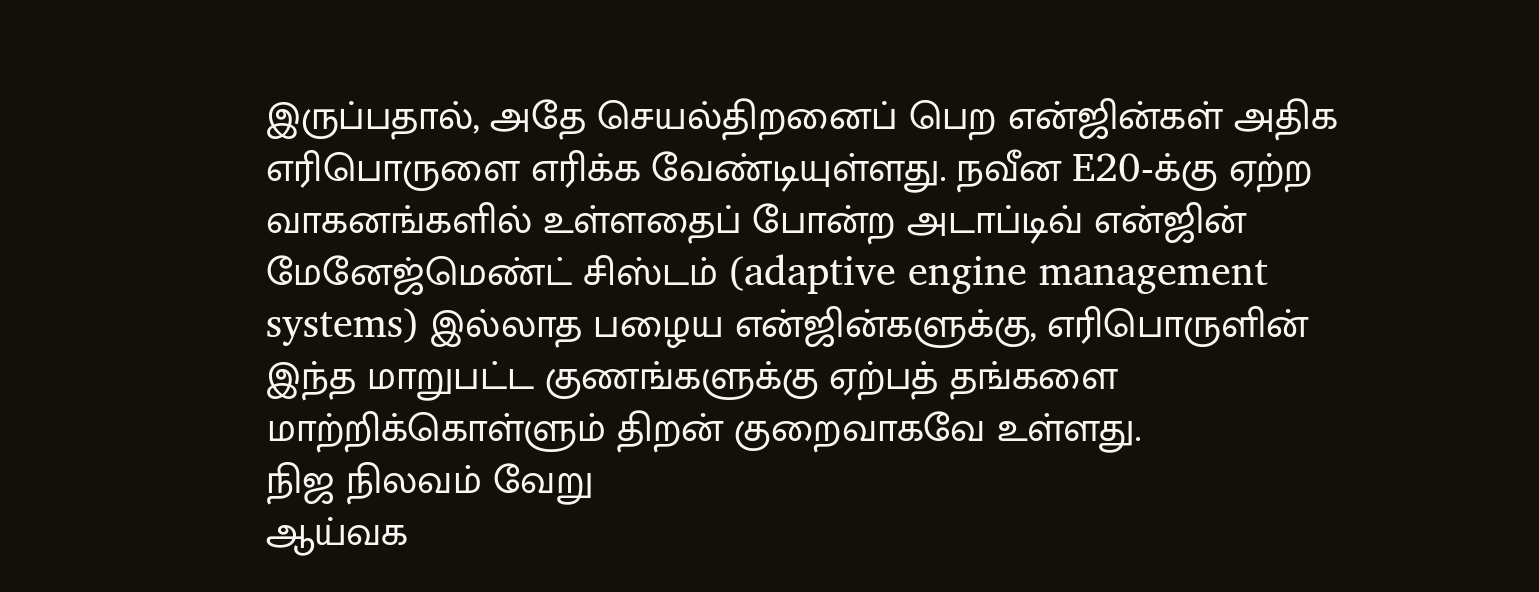இருப்பதால், அதே செயல்திறனைப் பெற என்ஜின்கள் அதிக எரிபொருளை எரிக்க வேண்டியுள்ளது. நவீன E20-க்கு ஏற்ற வாகனங்களில் உள்ளதைப் போன்ற அடாப்டிவ் என்ஜின் மேனேஜ்மெண்ட் சிஸ்டம் (adaptive engine management systems) இல்லாத பழைய என்ஜின்களுக்கு, எரிபொருளின் இந்த மாறுபட்ட குணங்களுக்கு ஏற்பத் தங்களை மாற்றிக்கொள்ளும் திறன் குறைவாகவே உள்ளது.
நிஜ நிலவம் வேறு
ஆய்வக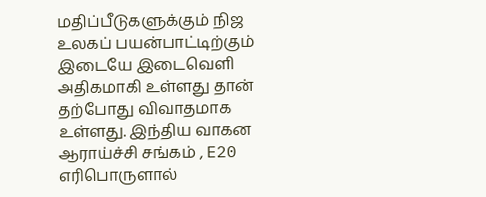மதிப்பீடுகளுக்கும் நிஜ உலகப் பயன்பாட்டிற்கும் இடையே இடைவெளி அதிகமாகி உள்ளது தான் தற்போது விவாதமாக உள்ளது. இந்திய வாகன ஆராய்ச்சி சங்கம் , E20 எரிபொருளால்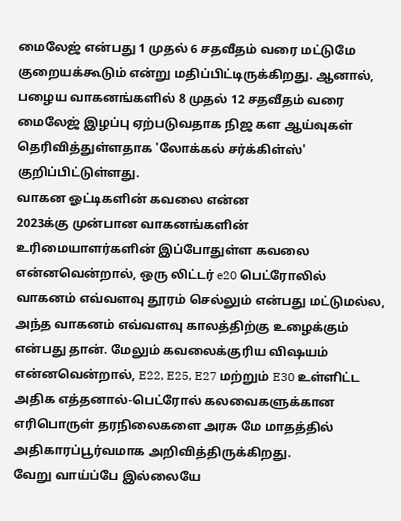மைலேஜ் என்பது 1 முதல் 6 சதவீதம் வரை மட்டுமே குறையக்கூடும் என்று மதிப்பிட்டிருக்கிறது. ஆனால், பழைய வாகனங்களில் 8 முதல் 12 சதவீதம் வரை மைலேஜ் இழப்பு ஏற்படுவதாக நிஜ கள ஆய்வுகள் தெரிவித்துள்ளதாக 'லோக்கல் சர்க்கிள்ஸ்' குறிப்பிட்டுள்ளது.
வாகன ஓட்டிகளின் கவலை என்ன
2023க்கு முன்பான வாகனங்களின் உரிமையாளர்களின் இப்போதுள்ள கவலை என்னவென்றால், ஒரு லிட்டர் e20 பெட்ரோலில் வாகனம் எவ்வளவு தூரம் செல்லும் என்பது மட்டுமல்ல, அந்த வாகனம் எவ்வளவு காலத்திற்கு உழைக்கும் என்பது தான். மேலும் கவலைக்குரிய விஷயம் என்னவென்றால், E22, E25, E27 மற்றும் E30 உள்ளிட்ட அதிக எத்தனால்-பெட்ரோல் கலவைகளுக்கான எரிபொருள் தரநிலைகளை அரசு மே மாதத்தில் அதிகாரப்பூர்வமாக அறிவித்திருக்கிறது.
வேறு வாய்ப்பே இல்லையே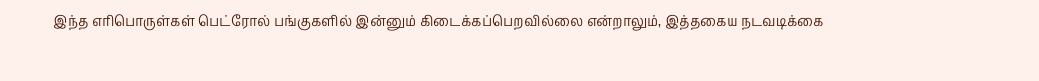இந்த எரிபொருள்கள் பெட்ரோல் பங்குகளில் இன்னும் கிடைக்கப்பெறவில்லை என்றாலும், இத்தகைய நடவடிக்கை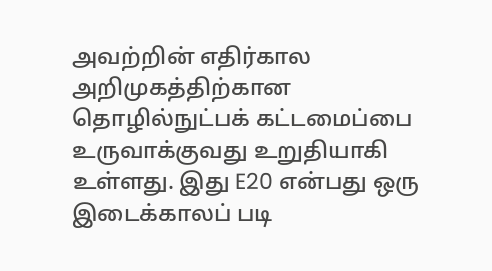அவற்றின் எதிர்கால அறிமுகத்திற்கான தொழில்நுட்பக் கட்டமைப்பை உருவாக்குவது உறுதியாகி உள்ளது. இது E20 என்பது ஒரு இடைக்காலப் படி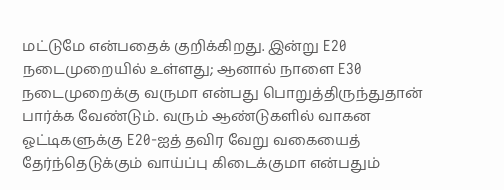மட்டுமே என்பதைக் குறிக்கிறது. இன்று E20 நடைமுறையில் உள்ளது; ஆனால் நாளை E30 நடைமுறைக்கு வருமா என்பது பொறுத்திருந்துதான் பார்க்க வேண்டும். வரும் ஆண்டுகளில் வாகன ஓட்டிகளுக்கு E20-ஐத் தவிர வேறு வகையைத் தேர்ந்தெடுக்கும் வாய்ப்பு கிடைக்குமா என்பதும்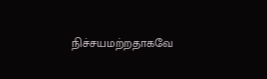நிச்சயமற்றதாகவே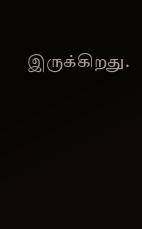இருக்கிறது.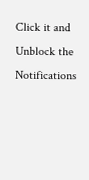Click it and Unblock the Notifications